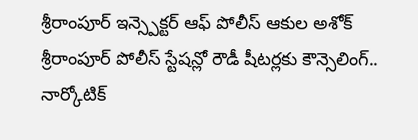శ్రీరాంపూర్ ఇన్స్పెక్టర్ ఆఫ్ పోలీస్ ఆకుల అశోక్
శ్రీరాంపూర్ పోలీస్ స్టేషన్లో రౌడీ షీటర్లకు కౌన్సెలింగ్.. నార్కోటిక్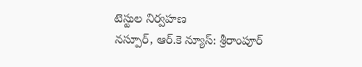టెస్టుల నిర్వహణ
నస్పూర్, ఆర్.కె న్యూస్: శ్రీరాంపూర్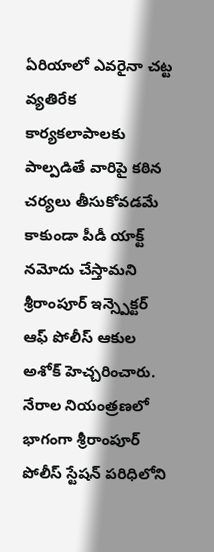ఏరియాలో ఎవరైనా చట్ట వ్యతిరేక కార్యకలాపాలకు పాల్పడితే వారిపై కఠిన చర్యలు తీసుకోవడమే కాకుండా పీడీ యాక్ట్ నమోదు చేస్తామని శ్రీరాంపూర్ ఇన్స్పెక్టర్ ఆఫ్ పోలీస్ ఆకుల అశోక్ హెచ్చరించారు. నేరాల నియంత్రణలో భాగంగా శ్రీరాంపూర్ పోలీస్ స్టేషన్ పరిధిలోని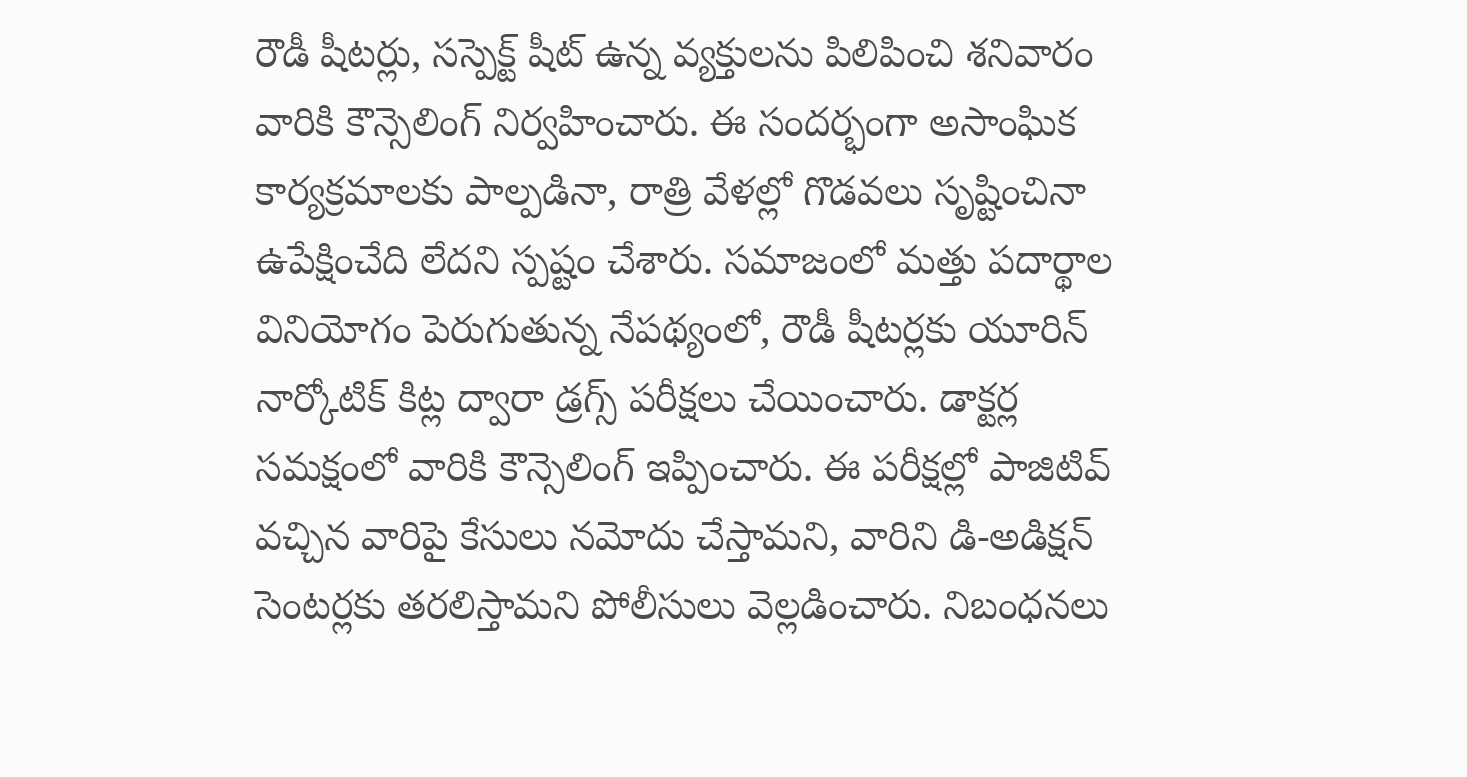రౌడీ షీటర్లు, సస్పెక్ట్ షీట్ ఉన్న వ్యక్తులను పిలిపించి శనివారం వారికి కౌన్సెలింగ్ నిర్వహించారు. ఈ సందర్భంగా అసాంఘిక కార్యక్రమాలకు పాల్పడినా, రాత్రి వేళల్లో గొడవలు సృష్టించినా ఉపేక్షించేది లేదని స్పష్టం చేశారు. సమాజంలో మత్తు పదార్థాల వినియోగం పెరుగుతున్న నేపథ్యంలో, రౌడీ షీటర్లకు యూరిన్ నార్కోటిక్ కిట్ల ద్వారా డ్రగ్స్ పరీక్షలు చేయించారు. డాక్టర్ల సమక్షంలో వారికి కౌన్సెలింగ్ ఇప్పించారు. ఈ పరీక్షల్లో పాజిటివ్ వచ్చిన వారిపై కేసులు నమోదు చేస్తామని, వారిని డి-అడిక్షన్ సెంటర్లకు తరలిస్తామని పోలీసులు వెల్లడించారు. నిబంధనలు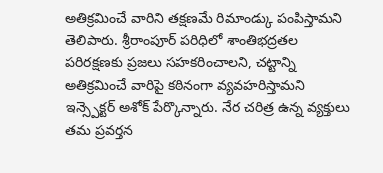అతిక్రమించే వారిని తక్షణమే రిమాండ్కు పంపిస్తామని తెలిపారు. శ్రీరాంపూర్ పరిధిలో శాంతిభద్రతల పరిరక్షణకు ప్రజలు సహకరించాలని, చట్టాన్ని అతిక్రమించే వారిపై కఠినంగా వ్యవహరిస్తామని ఇన్స్పెక్టర్ అశోక్ పేర్కొన్నారు. నేర చరిత్ర ఉన్న వ్యక్తులు తమ ప్రవర్తన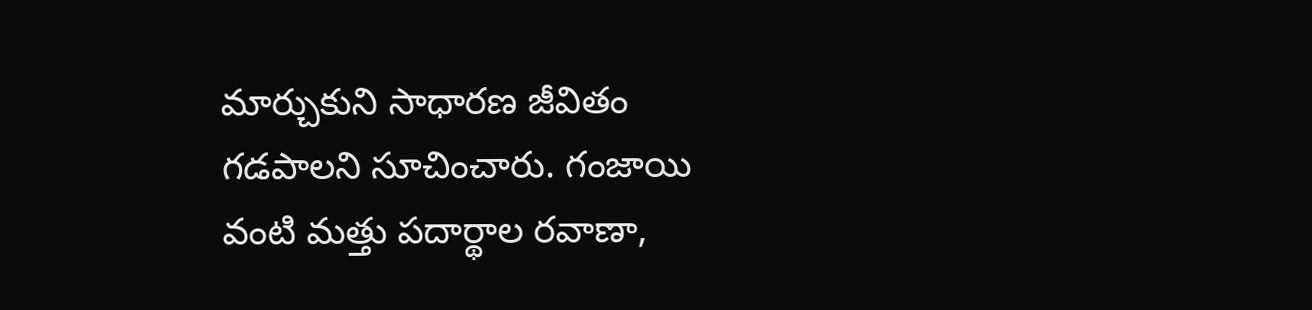మార్చుకుని సాధారణ జీవితం గడపాలని సూచించారు. గంజాయి వంటి మత్తు పదార్థాల రవాణా,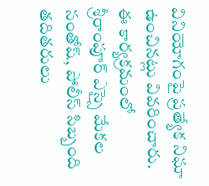వినియోగంపై ప్రత్యేక నిఘా ఉంచినట్లు వివరించారు. ఈ కార్యక్రమంలో శ్రీరాంపూర్ ఎస్సై మేకల సంతోష్, పోలీస్ సిబ్బంది తదితరులు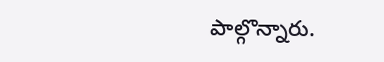పాల్గొన్నారు.